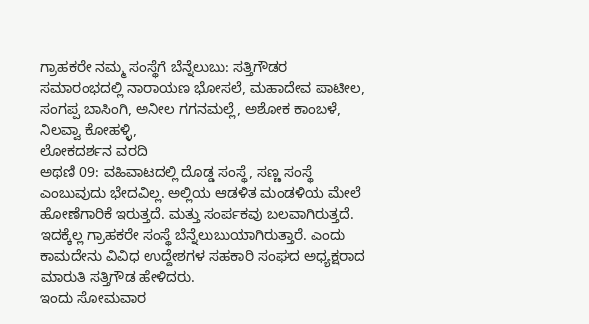ಗ್ರಾಹಕರೇ ನಮ್ಮ ಸಂಸ್ಥೆಗೆ ಬೆನ್ನೆಲುಬು: ಸತ್ತಿಗೌಡರ
ಸಮಾರಂಭದಲ್ಲಿ ನಾರಾಯಣ ಭೋಸಲೆ, ಮಹಾದೇವ ಪಾಟೀಲ, ಸಂಗಪ್ಪ ಬಾಸಿಂಗಿ, ಅನೀಲ ಗಗನಮಲ್ಲೆ, ಅಶೋಕ ಕಾಂಬಳೆ, ನಿಲವ್ವಾ ಕೋಹಳ್ಳಿ,
ಲೋಕದರ್ಶನ ವರದಿ
ಅಥಣಿ 09: ವಹಿವಾಟದಲ್ಲಿ ದೊಡ್ಡ ಸಂಸ್ಥೆ, ಸಣ್ಣ ಸಂಸ್ಥೆ ಎಂಬುವುದು ಭೇದವಿಲ್ಲ. ಅಲ್ಲಿಯ ಆಡಳಿತ ಮಂಡಳಿಯ ಮೇಲೆ ಹೋಣೆಗಾರಿಕೆ ಇರುತ್ತದೆ. ಮತ್ತು ಸಂರ್ಪಕವು ಬಲವಾಗಿರುತ್ತದೆ. ಇದಕ್ಕೆಲ್ಲ ಗ್ರಾಹಕರೇ ಸಂಸ್ಥೆ ಬೆನ್ನೆಲುಬುಯಾಗಿರುತ್ತಾರೆ. ಎಂದು ಕಾಮದೇನು ವಿವಿಧ ಉದ್ದೇಶಗಳ ಸಹಕಾರಿ ಸಂಘದ ಅಧ್ಯಕ್ಷರಾದ ಮಾರುತಿ ಸತ್ತಿಗೌಡ ಹೇಳಿದರು.
ಇಂದು ಸೋಮವಾರ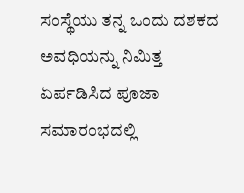ಸಂಸ್ಥೆಯು ತನ್ನ ಒಂದು ದಶಕದ ಅವಧಿಯನ್ನು ನಿಮಿತ್ತ ಏರ್ಪಡಿಸಿದ ಪೂಜಾ ಸಮಾರಂಭದಲ್ಲಿ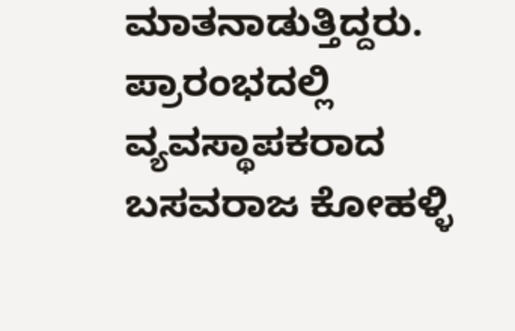ಮಾತನಾಡುತ್ತಿದ್ದರು. ಪ್ರಾರಂಭದಲ್ಲಿ ವ್ಯವಸ್ಥಾಪಕರಾದ ಬಸವರಾಜ ಕೋಹಳ್ಳಿ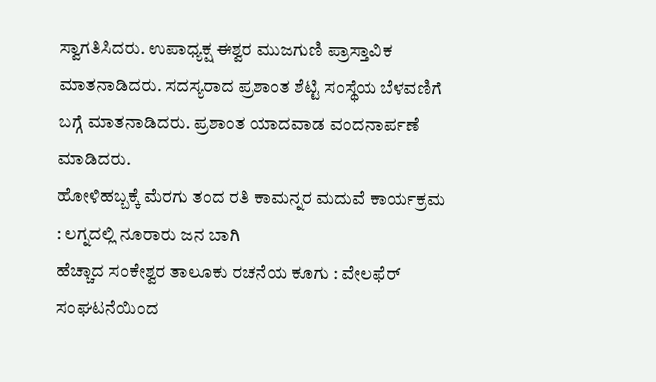ಸ್ವಾಗತಿಸಿದರು. ಉಪಾಧ್ಯಕ್ಷ ಈಶ್ವರ ಮುಜಗುಣಿ ಪ್ರಾಸ್ತಾವಿಕ ಮಾತನಾಡಿದರು. ಸದಸ್ಯರಾದ ಪ್ರಶಾಂತ ಶೆಟ್ಟಿ ಸಂಸ್ಥೆಯ ಬೆಳವಣಿಗೆ ಬಗ್ಗೆ ಮಾತನಾಡಿದರು. ಪ್ರಶಾಂತ ಯಾದವಾಡ ವಂದನಾರ್ಪಣೆ ಮಾಡಿದರು.
ಹೋಳಿಹಬ್ಬಕ್ಕೆ ಮೆರಗು ತಂದ ರತಿ ಕಾಮನ್ನರ ಮದುವೆ ಕಾರ್ಯಕ್ರಮ : ಲಗ್ನದಲ್ಲಿ ನೂರಾರು ಜನ ಬಾಗಿ
ಹೆಚ್ಚಾದ ಸಂಕೇಶ್ವರ ತಾಲೂಕು ರಚನೆಯ ಕೂಗು : ವೇಲಫೆರ್ ಸಂಘಟನೆಯಿಂದ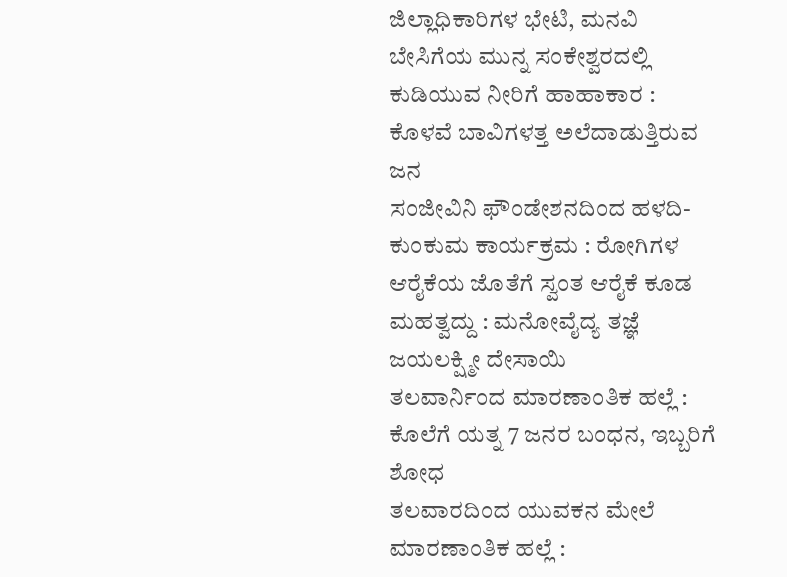ಜಿಲ್ಲಾಧಿಕಾರಿಗಳ ಭೇಟಿ, ಮನವಿ
ಬೇಸಿಗೆಯ ಮುನ್ನ ಸಂಕೇಶ್ವರದಲ್ಲಿ ಕುಡಿಯುವ ನೀರಿಗೆ ಹಾಹಾಕಾರ : ಕೊಳವೆ ಬಾವಿಗಳತ್ತ ಅಲೆದಾಡುತ್ತಿರುವ ಜನ
ಸಂಜೀವಿನಿ ಫೌಂಡೇಶನದಿಂದ ಹಳದಿ-ಕುಂಕುಮ ಕಾರ್ಯಕ್ರಮ : ರೋಗಿಗಳ ಆರೈಕೆಯ ಜೊತೆಗೆ ಸ್ವಂತ ಆರೈಕೆ ಕೂಡ ಮಹತ್ವದ್ದು : ಮನೋವೈದ್ಯ ತಜ್ಞೆ ಜಯಲಕ್ಷ್ಮೀ ದೇಸಾಯಿ
ತಲವಾರ್ನಿಂದ ಮಾರಣಾಂತಿಕ ಹಲ್ಲೆ : ಕೊಲೆಗೆ ಯತ್ನ 7 ಜನರ ಬಂಧನ, ಇಬ್ಬರಿಗೆ ಶೋಧ
ತಲವಾರದಿಂದ ಯುವಕನ ಮೇಲೆ ಮಾರಣಾಂತಿಕ ಹಲ್ಲೆ :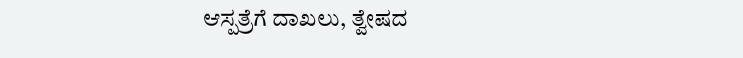ಆಸ್ಪತ್ರೆಗೆ ದಾಖಲು, ತ್ವೇಷದ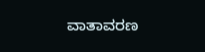ವಾತಾವರಣ